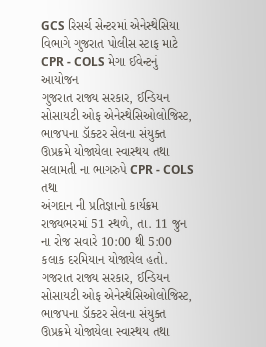GCS રિસર્ચ સેન્ટરમાં એનેસ્થેસિયા વિભાગે ગુજરાત પોલીસ સ્ટાફ માટે CPR - COLS મેગા ઈવેન્ટનું આયોજન
ગુજરાત રાજ્ય સરકાર, ઈન્ડિયન સોસાયટી ઓફ એનેસ્થેસિઓલોજિસ્ટ, ભાજપના ડૉક્ટર સેલના સંયુક્ત ઊપ્રક્રમે યોજાયેલા સ્વાસ્થય તથા સલામતી ના ભાગરુપે CPR - COLS તથા
અંગદાન ની પ્રતિજ્ઞાનો કાર્યક્રમ રાજ્યભરમાં 51 સ્થળે, તા. 11 જુન ના રોજ સવારે 10:00 થી 5:00 કલાક દરમિયાન યોજાયેલ હતો.
ગજરાત રાજ્ય સરકાર, ઈન્ડિયન સોસાયટી ઓફ એનેસ્થેસિઓલોજિસ્ટ, ભાજપના ડૉક્ટર સેલના સંયુક્ત ઊપ્રક્રમે યોજાયેલા સ્વાસ્થય તથા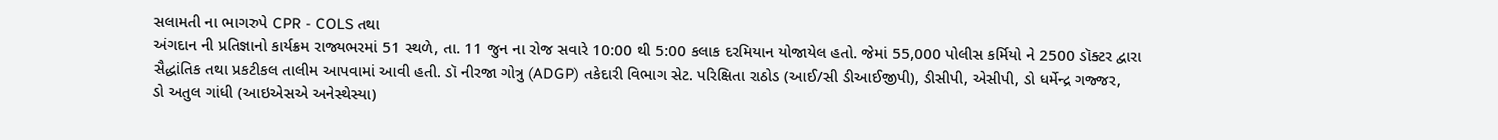સલામતી ના ભાગરુપે CPR - COLS તથા
અંગદાન ની પ્રતિજ્ઞાનો કાર્યક્રમ રાજ્યભરમાં 51 સ્થળે, તા. 11 જુન ના રોજ સવારે 10:00 થી 5:00 કલાક દરમિયાન યોજાયેલ હતો. જેમાં 55,000 પોલીસ કર્મિયો ને 2500 ડૉક્ટર દ્વારા
સૈદ્ધાંતિક તથા પ્રકટીકલ તાલીમ આપવામાં આવી હતી. ડૉ નીરજા ગોત્રુ (ADGP) તકેદારી વિભાગ સેટ. પરિક્ષિતા રાઠોડ (આઈ/સી ડીઆઈજીપી), ડીસીપી, એસીપી, ડો ધર્મેન્દ્ર ગજ્જર,
ડો અતુલ ગાંધી (આઇએસએ અનેસ્થેસ્યા)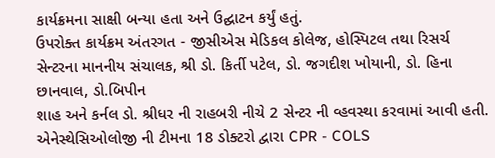કાર્યક્રમના સાક્ષી બન્યા હતા અને ઉદ્ઘાટન કર્યું હતું.
ઉપરોક્ત કાર્યક્રમ અંતરગત - જીસીએસ મેડિકલ કોલેજ, હોસ્પિટલ તથા રિસર્ચ સેન્ટરના માનનીય સંચાલક, શ્રી ડો. કિર્તી પટેલ, ડો. જગદીશ ખોયાની, ડો. હિના છાનવાલ, ડો.બિપીન
શાહ અને કર્નલ ડો. શ્રીધર ની રાહબરી નીચે 2 સેન્ટર ની વ્હવસ્થા કરવામાં આવી હતી. એનેસ્થેસિઓલોજી ની ટીમના 18 ડોક્ટરો દ્વારા CPR - COLS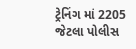ટ્રેનિંગ માં 2205 જેટલા પોલીસ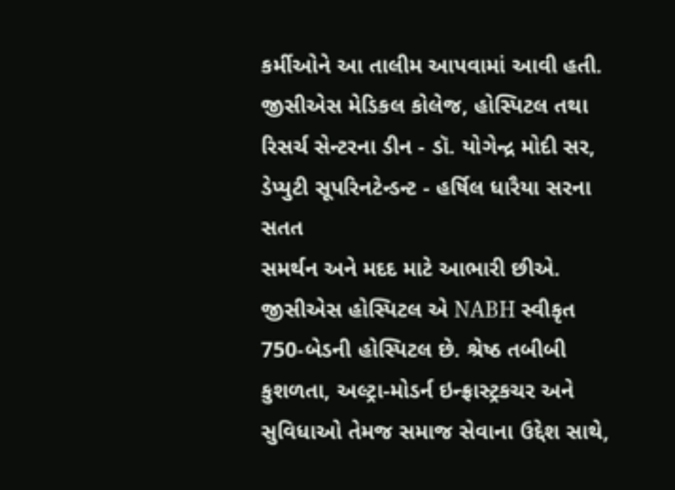કર્મીઓને આ તાલીમ આપવામાં આવી હતી. જીસીએસ મેડિકલ કોલેજ, હોસ્પિટલ તથા રિસર્ચ સેન્ટરના ડીન - ડૉ. યોગેન્દ્ર મોદી સર, ડેપ્યુટી સૂપરિનટેન્ડન્ટ - હર્ષિલ ધારૈયા સરના સતત
સમર્થન અને મદદ માટે આભારી છીએ.
જીસીએસ હોસ્પિટલ એ NABH સ્વીકૃત 750-બેડની હોસ્પિટલ છે. શ્રેષ્ઠ તબીબી કુશળતા, અલ્ટ્રા-મોડર્ન ઇન્ફ્રાસ્ટ્રકચર અને સુવિધાઓ તેમજ સમાજ સેવાના ઉદ્દેશ સાથે,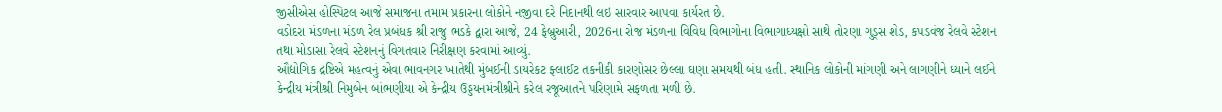જીસીએસ હોસ્પિટલ આજે સમાજના તમામ પ્રકારના લોકોને નજીવા દરે નિદાનથી લઇ સારવાર આપવા કાર્યરત છે.
વડોદરા મંડળના મંડળ રેલ પ્રબંધક શ્રી રાજુ ભડકે દ્વારા આજે, 24 ફેબ્રુઆરી, 2026ના રોજ મંડળના વિવિધ વિભાગોના વિભાગાધ્યક્ષો સાથે તોરણા ગુડ્સ શેડ, કપડવંજ રેલવે સ્ટેશન તથા મોડાસા રેલવે સ્ટેશનનું વિગતવાર નિરીક્ષણ કરવામાં આવ્યું.
ઔદ્યોગિક દ્રષ્ટિએ મહત્વનું એવા ભાવનગર ખાતેથી મુંબઈની ડાયરેકટ ફ્લાઈટ તકનીકી કારણોસર છેલ્લા ઘણા સમયથી બંધ હતી. સ્થાનિક લોકોની માંગણી અને લાગણીને ધ્યાને લઈને કેન્દ્રીય મંત્રીશ્રી નિમુબેન બાંભણીયા એ કેન્દ્રીય ઉડ્ડયનમંત્રીશ્રીને કરેલ રજૂઆતને પરિણામે સફળતા મળી છે.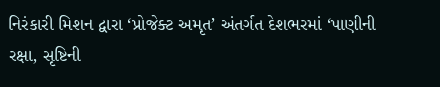નિરંકારી મિશન દ્વારા ‘પ્રોજેક્ટ અમૃત’ અંતર્ગત દેશભરમાં ‘પાણીની રક્ષા, સૃષ્ટિની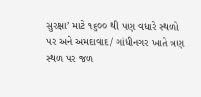સુરક્ષા’ માટે ૧૬૦૦ થી પણ વધારે સ્થળો પર અને અમદાવાદ/ ગાંધીનગર ખાતે ત્રણ સ્થળ પર જળ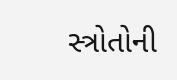સ્ત્રોતોની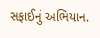સફાઈનું અભિયાન.